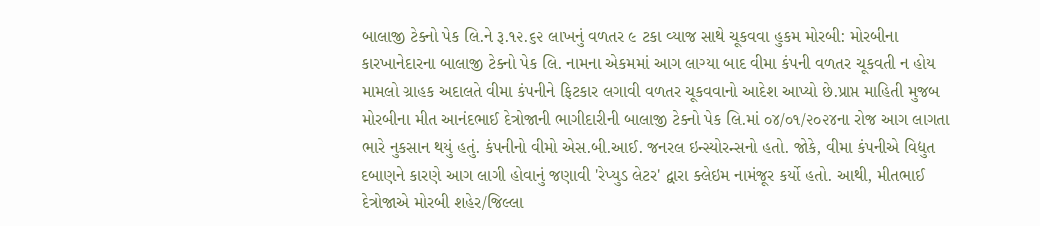બાલાજી ટેક્નો પેક લિ.ને રૂ.૧૨.૬૨ લાખનું વળતર ૯ ટકા વ્યાજ સાથે ચૂકવવા હુકમ મોરબી: મોરબીના કારખાનેદારના બાલાજી ટેક્નો પેક લિ. નામના એકમમાં આગ લાગ્યા બાદ વીમા કંપની વળતર ચૂકવતી ન હોય મામલો ગ્રાહક અદાલતે વીમા કંપનીને ફિટકાર લગાવી વળતર ચૂકવવાનો આદેશ આપ્યો છે.પ્રાપ્ત માહિતી મુજબ મોરબીના મીત આનંદભાઈ દેત્રોજાની ભાગીદારીની બાલાજી ટેક્નો પેક લિ.માં ૦૪/૦૧/૨૦૨૪ના રોજ આગ લાગતા ભારે નુકસાન થયું હતું. કંપનીનો વીમો એસ.બી.આઈ. જનરલ ઇન્સ્યોરન્સનો હતો. જોકે, વીમા કંપનીએ વિદ્યુત દબાણને કારણે આગ લાગી હોવાનું જણાવી 'રેપ્યુડ લેટર' દ્વારા ક્લેઇમ નામંજૂર કર્યો હતો. આથી, મીતભાઈ દેત્રોજાએ મોરબી શહેર/જિલ્લા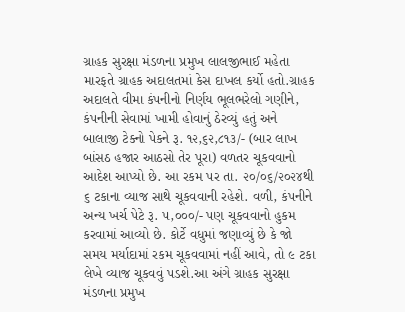ગ્રાહક સુરક્ષા મંડળના પ્રમુખ લાલજીભાઈ મહેતા મારફતે ગ્રાહક અદાલતમાં કેસ દાખલ કર્યો હતો.ગ્રાહક અદાલતે વીમા કંપનીનો નિર્ણય ભૂલભરેલો ગણીને, કંપનીની સેવામાં ખામી હોવાનું ઠેરવ્યું હતું અને બાલાજી ટેક્નો પેકને રૂ. ૧૨,૬૨,૮૧૩/- (બાર લાખ બાંસઠ હજાર આઠસો તેર પૂરા) વળતર ચૂકવવાનો આદેશ આપ્યો છે. આ રકમ પર તા. ૨૦/૦૬/૨૦૨૪થી ૬ ટકાના વ્યાજ સાથે ચૂકવવાની રહેશે. વળી, કંપનીને અન્ય ખર્ચ પેટે રૂ. ૫,૦૦૦/- પણ ચૂકવવાનો હુકમ કરવામાં આવ્યો છે. કોર્ટે વધુમાં જણાવ્યું છે કે જો સમય મર્યાદામાં રકમ ચૂકવવામાં નહીં આવે, તો ૯ ટકા લેખે વ્યાજ ચૂકવવું પડશે.આ અંગે ગ્રાહક સુરક્ષા મંડળના પ્રમુખ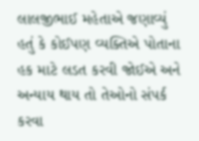લાલજીભાઈ મહેતાએ જણાવ્યું હતું કે કોઈપણ વ્યક્તિએ પોતાના હક માટે લડત કરવી જોઈએ અને અન્યાય થાય તો તેઓનો સંપર્ક કરવા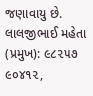જણાવાયુ છે. લાલજીભાઈ મહેતા (પ્રમુખ): ૯૮૨૫૭ ૯૦૪૧૨,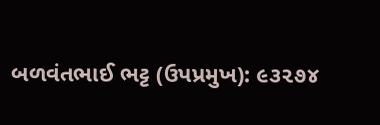બળવંતભાઈ ભટ્ટ (ઉપપ્રમુખ): ૯૩૨૭૪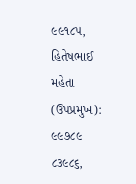૯૯૧૮૫, હિતેષભાઈ મહેતા (ઉપપ્રમુખ): ૯૯૭૮૯ ૮૩૯૮૬,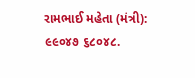રામભાઈ મહેતા (મંત્રી): ૯૯૦૪૭ ૬૮૦૪૮.